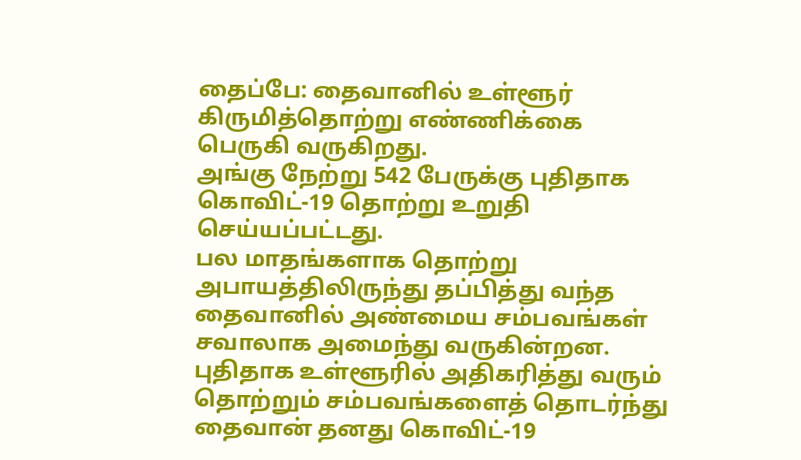தைப்பே: தைவானில் உள்ளூர் கிருமித்தொற்று எண்ணிக்கை பெருகி வருகிறது.
அங்கு நேற்று 542 பேருக்கு புதிதாக கொவிட்-19 தொற்று உறுதி செய்யப்பட்டது.
பல மாதங்களாக தொற்று அபாயத்திலிருந்து தப்பித்து வந்த தைவானில் அண்மைய சம்பவங்கள் சவாலாக அமைந்து வருகின்றன.
புதிதாக உள்ளூரில் அதிகரித்து வரும் தொற்றும் சம்பவங்களைத் தொடர்ந்து தைவான் தனது கொவிட்-19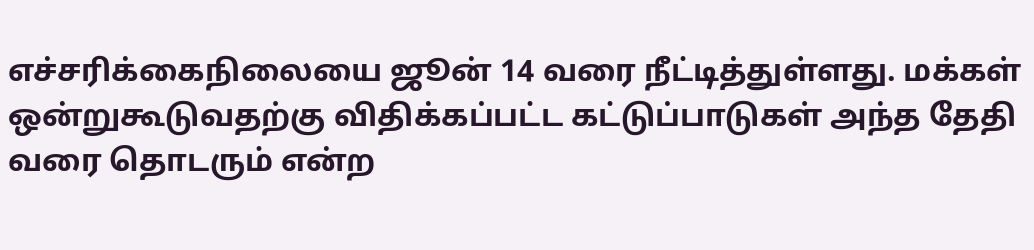எச்சரிக்கைநிலையை ஜூன் 14 வரை நீட்டித்துள்ளது. மக்கள் ஒன்றுகூடுவதற்கு விதிக்கப்பட்ட கட்டுப்பாடுகள் அந்த தேதி வரை தொடரும் என்ற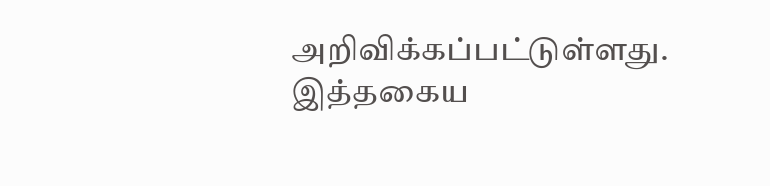அறிவிக்கப்பட்டுள்ளது.
இத்தகைய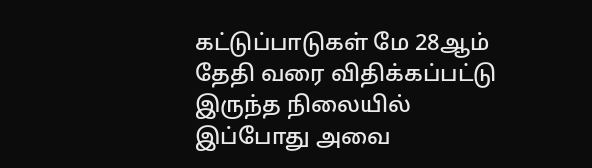கட்டுப்பாடுகள் மே 28ஆம் தேதி வரை விதிக்கப்பட்டு இருந்த நிலையில் இப்போது அவை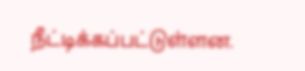நீட்டிக்கப்பட்டுள்ளன.